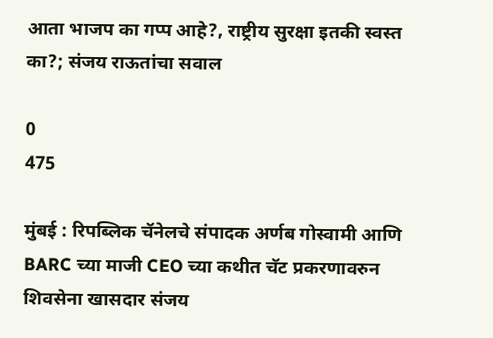आता भाजप का गप्प आहे?, राष्ट्रीय सुरक्षा इतकी स्वस्त का?; संजय राऊतांचा सवाल

0
475

मुंबई : रिपब्लिक चॅनेलचे संपादक अर्णब गोस्वामी आणि BARC च्या माजी CEO च्या कथीत चॅट प्रकरणावरुन शिवसेना खासदार संजय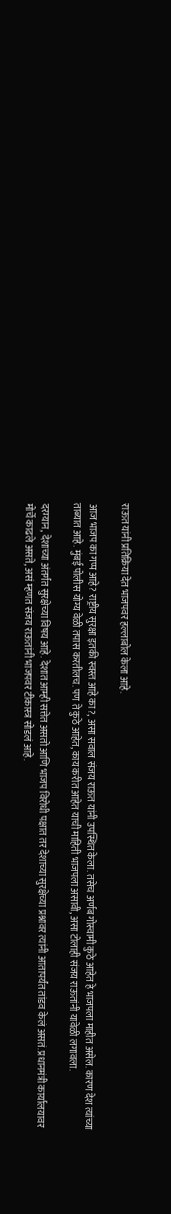राऊत यांनी प्रतिक्रिया देत भाजपवर हल्लाबोल केला आहे.

आज भाजप का गप्प आहे? राष्ट्रीय सुरक्षा इतकी स्वस्त आहे का?, असा सवाल संजय राऊत यांनी उपस्थित केला. तसेच अर्णब गोस्वामी कुठे आहेत हे भाजपला माहीत असेल. कारण देश त्यांच्या ताब्यात आहे. मुंबई पोलीस योग्य वेळी तपास करतीलच. पण ते कुठे आहेत, काय करीत आहेत याची माहिती भाजपला असावी, असा टोलाही संजय राऊतांनी यावेळी लगावला.

दरम्यान, देशाच्या अंतर्गत सुरक्षेच्या विषय आहे. देशात आम्ही सत्तेत असतो आणि भाजप विरोधी पक्षात तर देशाच्या सुरक्षेच्या प्रश्नावर त्यांनी आतापर्यंत तांडव केलं असतं. प्रधानमंत्री कार्यालयावर मोर्चे काढले असते, असं म्हणत संजय राऊतांनी भाजपवर टीकास्त्र सोडलं आहे.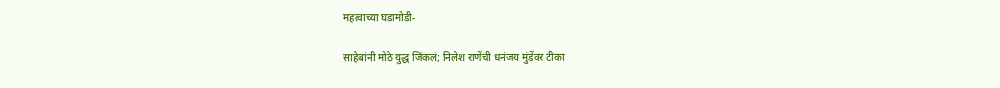महत्वाच्या घडामोडी-

साहेबांनी मोठे युद्ध जिंकलं; निलेश राणेंची धनंजय मुंडेंवर टीका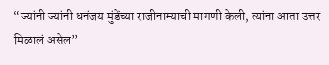“ज्यांनी ज्यांनी धनंजय मुंडेंच्या राजीनाम्याची मागणी केली, त्यांना आता उत्तर मिळालं असेल”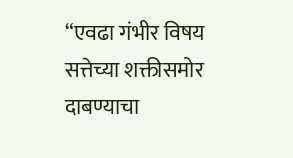“एवढा गंभीर विषय सत्तेच्या शक्तीसमोर दाबण्याचा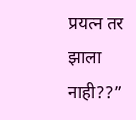प्रयत्न तर झाला नाही??”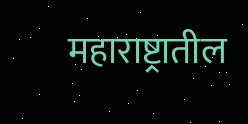महाराष्ट्रातील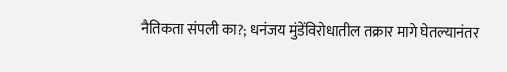नैतिकता संपली का?; धनंजय मुंडेंविरोधातील तक्रार मागे घेतल्यानंतर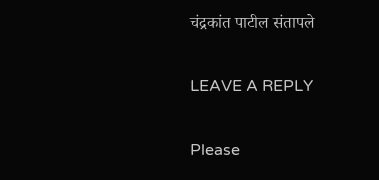चंद्रकांत पाटील संतापले

LEAVE A REPLY

Please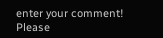enter your comment!
Please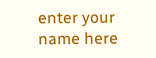enter your name here